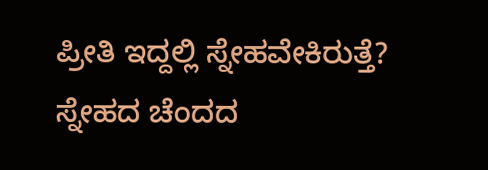ಪ್ರೀತಿ ಇದ್ದಲ್ಲಿ ಸ್ನೇಹವೇಕಿರುತ್ತೆ? ಸ್ನೇಹದ ಚೆಂದದ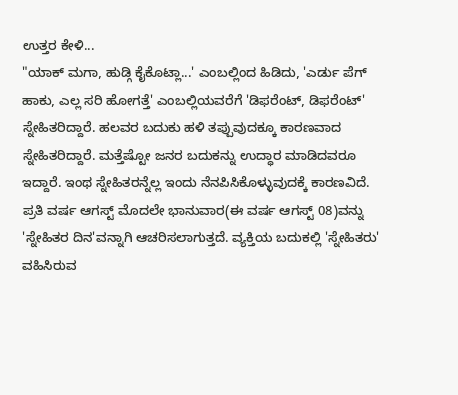ಉತ್ತರ ಕೇಳಿ...
"ಯಾಕ್ ಮಗಾ, ಹುಡ್ಗಿ ಕೈಕೊಟ್ಲಾ...' ಎಂಬಲ್ಲಿಂದ ಹಿಡಿದು, 'ಎರ್ಡು ಪೆಗ್ ಹಾಕು, ಎಲ್ಲ ಸರಿ ಹೋಗತ್ತೆ' ಎಂಬಲ್ಲಿಯವರೆಗೆ 'ಡಿಫರೆಂಟ್, ಡಿಫರೆಂಟ್' ಸ್ನೇಹಿತರಿದ್ದಾರೆ. ಹಲವರ ಬದುಕು ಹಳಿ ತಪ್ಪುವುದಕ್ಕೂ ಕಾರಣವಾದ ಸ್ನೇಹಿತರಿದ್ದಾರೆ. ಮತ್ತೆಷ್ಟೋ ಜನರ ಬದುಕನ್ನು ಉದ್ಧಾರ ಮಾಡಿದವರೂ ಇದ್ದಾರೆ. ಇಂಥ ಸ್ನೇಹಿತರನ್ನೆಲ್ಲ ಇಂದು ನೆನಪಿಸಿಕೊಳ್ಳುವುದಕ್ಕೆ ಕಾರಣವಿದೆ.
ಪ್ರತಿ ವರ್ಷ ಆಗಸ್ಟ್ ಮೊದಲೇ ಭಾನುವಾರ(ಈ ವರ್ಷ ಆಗಸ್ಟ್ 08)ವನ್ನು 'ಸ್ನೇಹಿತರ ದಿನ'ವನ್ನಾಗಿ ಆಚರಿಸಲಾಗುತ್ತದೆ. ವ್ಯಕ್ತಿಯ ಬದುಕಲ್ಲಿ 'ಸ್ನೇಹಿತರು' ವಹಿಸಿರುವ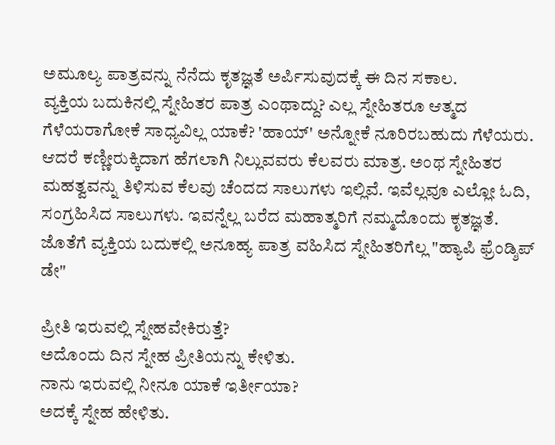ಅಮೂಲ್ಯ ಪಾತ್ರವನ್ನು ನೆನೆದು ಕೃತಜ್ಞತೆ ಅರ್ಪಿಸುವುದಕ್ಕೆ ಈ ದಿನ ಸಕಾಲ.
ವ್ಯಕ್ತಿಯ ಬದುಕಿನಲ್ಲಿ ಸ್ನೇಹಿತರ ಪಾತ್ರ ಎಂಥಾದ್ದು? ಎಲ್ಲ ಸ್ನೇಹಿತರೂ ಆತ್ಮದ ಗೆಳೆಯರಾಗೋಕೆ ಸಾಧ್ಯವಿಲ್ಲ ಯಾಕೆ? 'ಹಾಯ್' ಅನ್ನೋಕೆ ನೂರಿರಬಹುದು ಗೆಳೆಯರು. ಆದರೆ ಕಣ್ಣೀರುಕ್ಕಿದಾಗ ಹೆಗಲಾಗಿ ನಿಲ್ಲುವವರು ಕೆಲವರು ಮಾತ್ರ. ಅಂಥ ಸ್ನೇಹಿತರ ಮಹತ್ವವನ್ನು ತಿಳಿಸುವ ಕೆಲವು ಚೆಂದದ ಸಾಲುಗಳು ಇಲ್ಲಿವೆ. ಇವೆಲ್ಲವೂ ಎಲ್ಲೋ ಓದಿ, ಸಂಗ್ರಹಿಸಿದ ಸಾಲುಗಳು. ಇವನ್ನೆಲ್ಲ ಬರೆದ ಮಹಾತ್ಮರಿಗೆ ನಮ್ಮದೊಂದು ಕೃತಜ್ಞತೆ. ಜೊತೆಗೆ ವ್ಯಕ್ತಿಯ ಬದುಕಲ್ಲಿ ಅನೂಹ್ಯ ಪಾತ್ರ ವಹಿಸಿದ ಸ್ನೇಹಿತರಿಗೆಲ್ಲ "ಹ್ಯಾಪಿ ಫ್ರೆಂಡ್ಶಿಪ್ ಡೇ"

ಪ್ರೀತಿ ಇರುವಲ್ಲಿ ಸ್ನೇಹವೇಕಿರುತ್ತೆ?
ಅದೊಂದು ದಿನ ಸ್ನೇಹ ಪ್ರೀತಿಯನ್ನು ಕೇಳಿತು.
ನಾನು ಇರುವಲ್ಲಿ ನೀನೂ ಯಾಕೆ ಇರ್ತೀಯಾ?
ಅದಕ್ಕೆ ಸ್ನೇಹ ಹೇಳಿತು.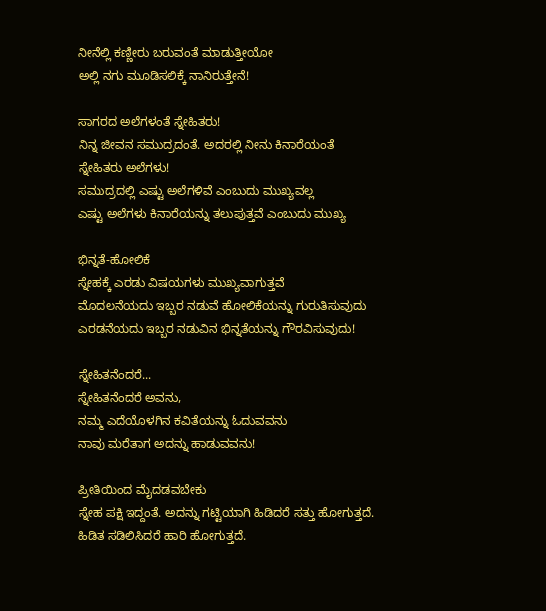ನೀನೆಲ್ಲಿ ಕಣ್ಣೀರು ಬರುವಂತೆ ಮಾಡುತ್ತೀಯೋ
ಅಲ್ಲಿ ನಗು ಮೂಡಿಸಲಿಕ್ಕೆ ನಾನಿರುತ್ತೇನೆ!

ಸಾಗರದ ಅಲೆಗಳಂತೆ ಸ್ನೇಹಿತರು!
ನಿನ್ನ ಜೀವನ ಸಮುದ್ರದಂತೆ. ಅದರಲ್ಲಿ ನೀನು ಕಿನಾರೆಯಂತೆ
ಸ್ನೇಹಿತರು ಅಲೆಗಳು!
ಸಮುದ್ರದಲ್ಲಿ ಎಷ್ಟು ಅಲೆಗಳಿವೆ ಎಂಬುದು ಮುಖ್ಯವಲ್ಲ
ಎಷ್ಟು ಅಲೆಗಳು ಕಿನಾರೆಯನ್ನು ತಲುಪುತ್ತವೆ ಎಂಬುದು ಮುಖ್ಯ

ಭಿನ್ನತೆ-ಹೋಲಿಕೆ
ಸ್ನೇಹಕ್ಕೆ ಎರಡು ವಿಷಯಗಳು ಮುಖ್ಯವಾಗುತ್ತವೆ
ಮೊದಲನೆಯದು ಇಬ್ಬರ ನಡುವೆ ಹೋಲಿಕೆಯನ್ನು ಗುರುತಿಸುವುದು
ಎರಡನೆಯದು ಇಬ್ಬರ ನಡುವಿನ ಭಿನ್ನತೆಯನ್ನು ಗೌರವಿಸುವುದು!

ಸ್ನೇಹಿತನೆಂದರೆ...
ಸ್ನೇಹಿತನೆಂದರೆ ಅವನು,
ನಮ್ಮ ಎದೆಯೊಳಗಿನ ಕವಿತೆಯನ್ನು ಓದುವವನು
ನಾವು ಮರೆತಾಗ ಅದನ್ನು ಹಾಡುವವನು!

ಪ್ರೀತಿಯಿಂದ ಮೈದಡವಬೇಕು
ಸ್ನೇಹ ಪಕ್ಷಿ ಇದ್ದಂತೆ. ಅದನ್ನು ಗಟ್ಟಿಯಾಗಿ ಹಿಡಿದರೆ ಸತ್ತು ಹೋಗುತ್ತದೆ.
ಹಿಡಿತ ಸಡಿಲಿಸಿದರೆ ಹಾರಿ ಹೋಗುತ್ತದೆ.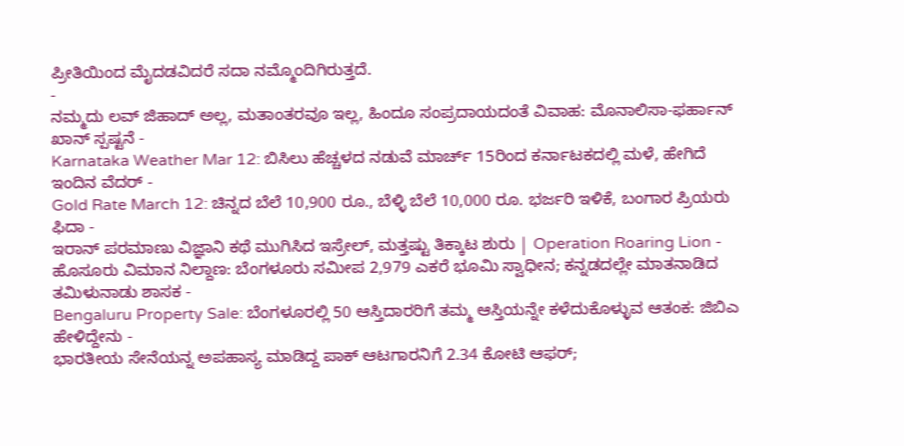ಪ್ರೀತಿಯಿಂದ ಮೈದಡವಿದರೆ ಸದಾ ನಮ್ಮೊಂದಿಗಿರುತ್ತದೆ.
-
ನಮ್ಮದು ಲವ್ ಜಿಹಾದ್ ಅಲ್ಲ, ಮತಾಂತರವೂ ಇಲ್ಲ, ಹಿಂದೂ ಸಂಪ್ರದಾಯದಂತೆ ವಿವಾಹ: ಮೊನಾಲಿಸಾ-ಫರ್ಹಾನ್ ಖಾನ್ ಸ್ಪಷ್ಟನೆ -
Karnataka Weather Mar 12: ಬಿಸಿಲು ಹೆಚ್ಚಳದ ನಡುವೆ ಮಾರ್ಚ್ 15ರಿಂದ ಕರ್ನಾಟಕದಲ್ಲಿ ಮಳೆ, ಹೇಗಿದೆ ಇಂದಿನ ವೆದರ್ -
Gold Rate March 12: ಚಿನ್ನದ ಬೆಲೆ 10,900 ರೂ., ಬೆಳ್ಳಿ ಬೆಲೆ 10,000 ರೂ. ಭರ್ಜರಿ ಇಳಿಕೆ, ಬಂಗಾರ ಪ್ರಿಯರು ಫಿದಾ -
ಇರಾನ್ ಪರಮಾಣು ವಿಜ್ಞಾನಿ ಕಥೆ ಮುಗಿಸಿದ ಇಸ್ರೇಲ್, ಮತ್ತಷ್ಟು ತಿಕ್ಕಾಟ ಶುರು | Operation Roaring Lion -
ಹೊಸೂರು ವಿಮಾನ ನಿಲ್ದಾಣ: ಬೆಂಗಳೂರು ಸಮೀಪ 2,979 ಎಕರೆ ಭೂಮಿ ಸ್ವಾಧೀನ; ಕನ್ನಡದಲ್ಲೇ ಮಾತನಾಡಿದ ತಮಿಳುನಾಡು ಶಾಸಕ -
Bengaluru Property Sale: ಬೆಂಗಳೂರಲ್ಲಿ 50 ಆಸ್ತಿದಾರರಿಗೆ ತಮ್ಮ ಆಸ್ತಿಯನ್ನೇ ಕಳೆದುಕೊಳ್ಳುವ ಆತಂಕ: ಜಿಬಿಎ ಹೇಳಿದ್ದೇನು -
ಭಾರತೀಯ ಸೇನೆಯನ್ನ ಅಪಹಾಸ್ಯ ಮಾಡಿದ್ದ ಪಾಕ್ ಆಟಗಾರನಿಗೆ 2.34 ಕೋಟಿ ಆಫರ್;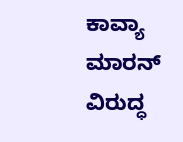ಕಾವ್ಯಾ ಮಾರನ್ ವಿರುದ್ಧ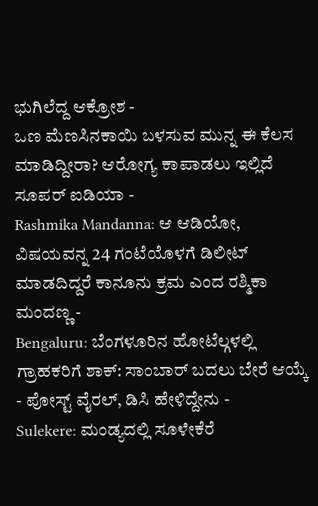ಭುಗಿಲೆದ್ದ ಆಕ್ರೋಶ -
ಒಣ ಮೆಣಸಿನಕಾಯಿ ಬಳಸುವ ಮುನ್ನ ಈ ಕೆಲಸ ಮಾಡಿದ್ದೀರಾ? ಆರೋಗ್ಯ ಕಾಪಾಡಲು ಇಲ್ಲಿದೆ ಸೂಪರ್ ಐಡಿಯಾ -
Rashmika Mandanna: ಆ ಆಡಿಯೋ, ವಿಷಯವನ್ನ 24 ಗಂಟೆಯೊಳಗೆ ಡಿಲೀಟ್ ಮಾಡದಿದ್ದರೆ ಕಾನೂನು ಕ್ರಮ ಎಂದ ರಶ್ಮಿಕಾ ಮಂದಣ್ಣ -
Bengaluru: ಬೆಂಗಳೂರಿನ ಹೋಟೆಲ್ಗಳಲ್ಲಿ ಗ್ರಾಹಕರಿಗೆ ಶಾಕ್: ಸಾಂಬಾರ್ ಬದಲು ಬೇರೆ ಆಯ್ಕೆ - ಪೋಸ್ಟ್ ವೈರಲ್, ಡಿಸಿ ಹೇಳಿದ್ದೇನು -
Sulekere: ಮಂಡ್ಯದಲ್ಲಿ ಸೂಳೇಕೆರೆ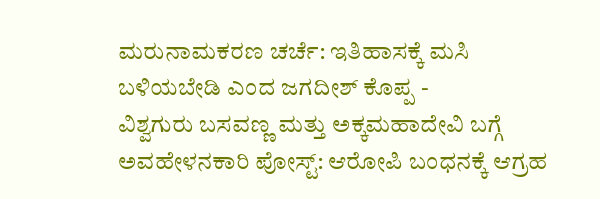ಮರುನಾಮಕರಣ ಚರ್ಚೆ: ಇತಿಹಾಸಕ್ಕೆ ಮಸಿ ಬಳಿಯಬೇಡಿ ಎಂದ ಜಗದೀಶ್ ಕೊಪ್ಪ -
ವಿಶ್ವಗುರು ಬಸವಣ್ಣ ಮತ್ತು ಅಕ್ಕಮಹಾದೇವಿ ಬಗ್ಗೆ ಅವಹೇಳನಕಾರಿ ಪೋಸ್ಟ್: ಆರೋಪಿ ಬಂಧನಕ್ಕೆ ಆಗ್ರಹ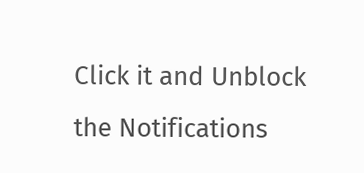Click it and Unblock the Notifications